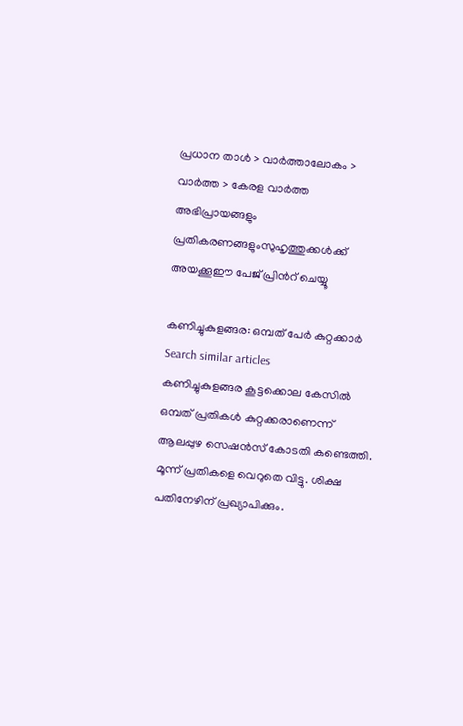പ്രധാന താള്‍ > വാര്‍ത്താലോകം > വാര്‍ത്ത > കേരള വാര്‍ത്ത
അഭിപ്രായങ്ങളും പ്രതികരണങ്ങളുംസുഹൃത്തുക്കള്‍ക്ക് അയക്കൂഈ പേജ് പ്രിന്‍റ് ചെയ്യൂ

കണിച്ചുകുളങ്ങര: ഒമ്പത് പേര്‍ കുറ്റക്കാര്‍  Search similar articles
കണിച്ചുകുളങ്ങര കൂട്ടക്കൊല കേസില്‍ ഒമ്പത് പ്രതികള്‍ കുറ്റക്കരാണെന്ന് ആലപ്പുഴ സെഷന്‍സ് കോടതി കണ്ടെത്തി. മൂന്ന് പ്രതികളെ വെറുതെ വിട്ടു. ശിക്ഷ പതിനേഴിന് പ്രഖ്യാപിക്കും.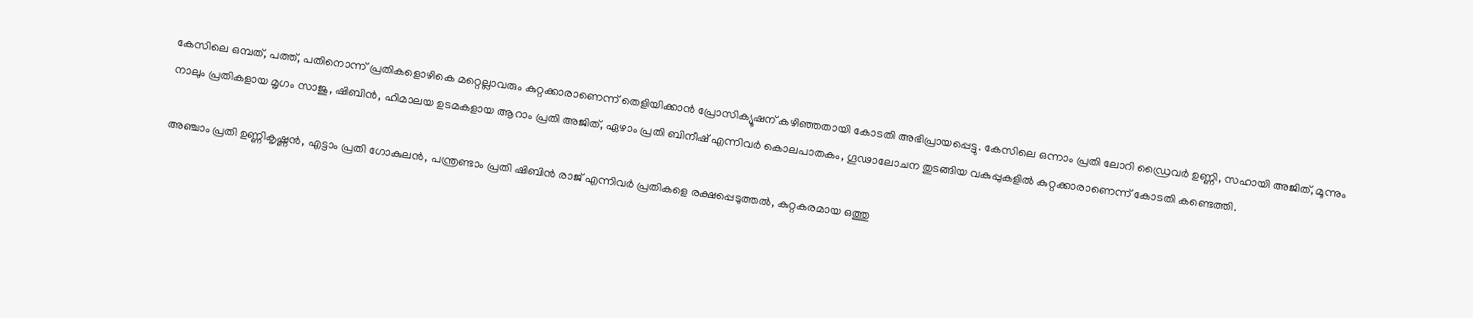കേസിലെ ഒമ്പത്, പത്ത്, പതിനൊന്ന് പ്രതികളൊഴികെ മറ്റെല്ലാവരും കുറ്റക്കാരാണെന്ന് തെളിയിക്കാന്‍ പ്രോസിക്യൂഷന് കഴിഞ്ഞതായി കോടതി അഭിപ്രായപ്പെട്ടു. കേസിലെ ഒന്നാം പ്രതി ലോറി ഡ്രൈവര്‍ ഉണ്ണി, സഹായി അജിത്, മൂന്നും നാലും പ്രതികളായ മൃഗം സാജു, ഷിബിന്‍, ഹിമാലയ ഉടമകളായ ആറാം പ്രതി അജിത്, ഏഴാം പ്രതി ബിനീഷ് എന്നിവര്‍ കൊലപാതകം, ഗൂഢാലോചന തുടങ്ങിയ വകുപ്പുകളില്‍ കുറ്റക്കാരാണെന്ന് കോടതി കണ്ടെത്തി.

അഞ്ചാം പ്രതി ഉണ്ണികൃഷ്ണന്‍, എട്ടാം പ്രതി ഗോകുലന്‍, പന്ത്രണ്ടാം പ്രതി ഷിബിന്‍ രാജ് എന്നിവര്‍ പ്രതികളെ രക്ഷപ്പെടുത്തല്‍, കുറ്റകരമായ ഒത്തു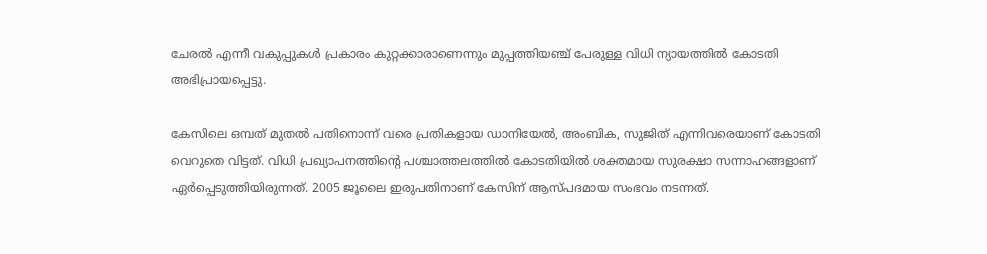ചേരല്‍ എന്നീ വകുപ്പുകള്‍ പ്രകാരം കുറ്റക്കാരാണെന്നും മുപ്പത്തിയഞ്ച് പേരുള്ള വിധി ന്യായത്തില്‍ കോടതി അഭിപ്രായപ്പെട്ടു.

കേസിലെ ഒമ്പത് മുതല്‍ പതിനൊന്ന് വരെ പ്രതികളായ ഡാനിയേല്‍, അംബിക, സുജിത് എന്നിവരെയാണ് കോടതി വെറുതെ വിട്ടത്. വിധി പ്രഖ്യാപനത്തിന്‍റെ പശ്ചാത്തലത്തില്‍ കോടതിയില്‍ ശക്തമായ സുരക്ഷാ സന്നാഹങ്ങളാണ് ഏര്‍പ്പെടുത്തിയിരുന്നത്. 2005 ജൂലൈ ഇരുപതിനാണ് കേസിന് ആസ്പദമായ സംഭവം നടന്നത്.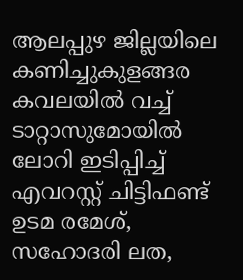ആലപ്പുഴ ജില്ലയിലെ കണിച്ചുകുളങ്ങര കവലയില്‍ വച്ച് ടാറ്റാസുമോയില്‍ ലോറി ഇടിപ്പിച്ച് എവറസ്റ്റ് ചിട്ടിഫണ്ട് ഉടമ രമേശ്, സഹോദരി ലത,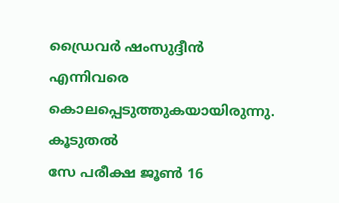ഡ്രൈവര്‍ ഷംസുദ്ദീന്‍ എന്നിവരെ കൊലപ്പെടുത്തുകയായിരുന്നു.
കൂടുതല്‍
സേ പരീക്ഷ ജൂണ്‍ 16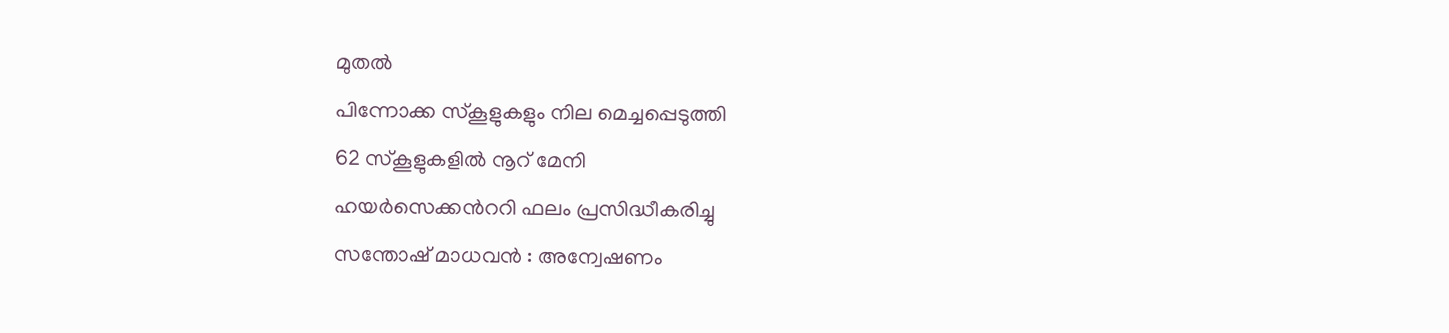മുതല്‍
പിന്നോക്ക സ്കൂളുകളും നില മെച്ചപ്പെടുത്തി
62 സ്കൂളുകളില്‍ നൂറ് മേനി
ഹയര്‍‌സെക്കന്‍ററി ഫലം പ്രസിദ്ധീകരിച്ചു
സന്തോഷ് മാധവന്‍ ‍: അന്വേഷണം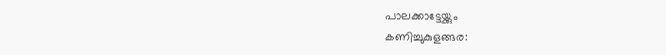പാലക്കാട്ടേയ്ക്കും
കണിച്ചുകുളങ്ങര: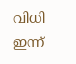വിധി ഇന്ന്